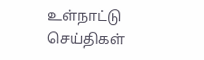உள்நாட்டு செய்திகள்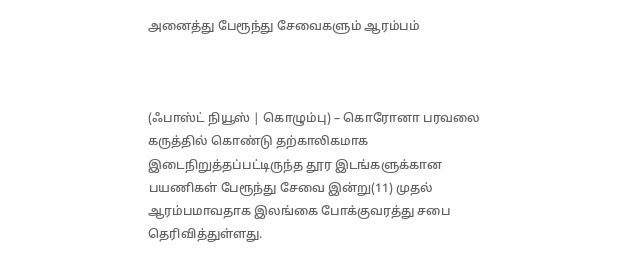அனைத்து பேரூந்து சேவைகளும் ஆரம்பம்



(ஃபாஸ்ட் நியூஸ் | கொழும்பு) – கொரோனா பரவலை கருத்தில் கொண்டு தற்காலிகமாக இடைநிறுத்தப்பட்டிருந்த தூர இடங்களுக்கான பயணிகள் பேரூந்து சேவை இன்று(11) முதல் ஆரம்பமாவதாக இலங்கை போக்குவரத்து சபை தெரிவித்துள்ளது.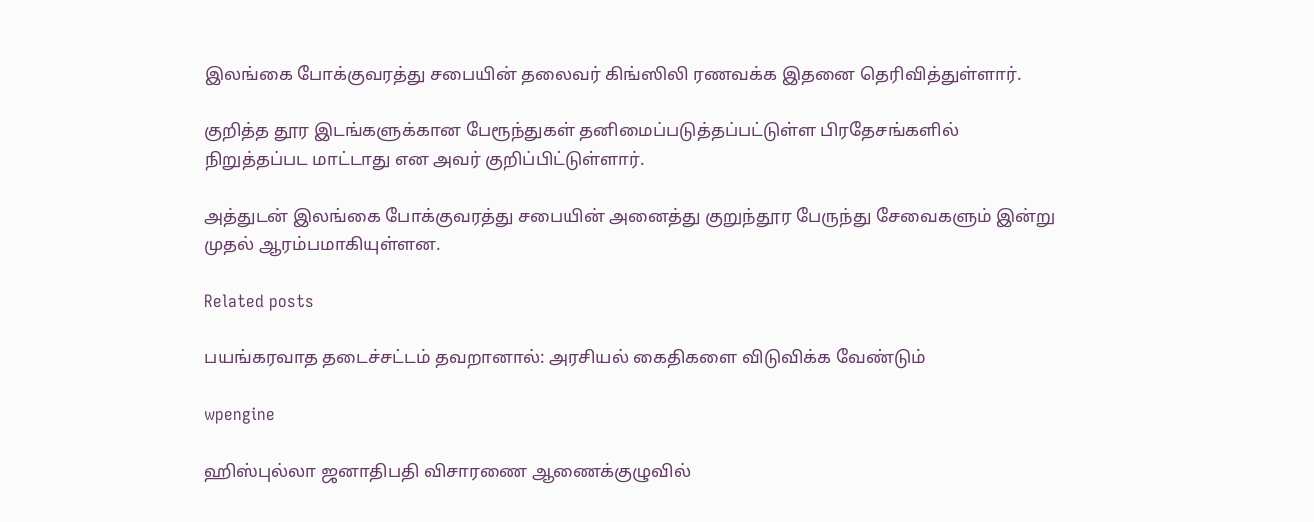இலங்கை போக்குவரத்து சபையின் தலைவர் கிங்ஸிலி ரணவக்க இதனை தெரிவித்துள்ளார்.

குறித்த தூர இடங்களுக்கான பேரூந்துகள் தனிமைப்படுத்தப்பட்டுள்ள பிரதேசங்களில் நிறுத்தப்பட மாட்டாது என அவர் குறிப்பிட்டுள்ளார்.

அத்துடன் இலங்கை போக்குவரத்து சபையின் அனைத்து குறுந்தூர பேருந்து சேவைகளும் இன்று முதல் ஆரம்பமாகியுள்ளன.

Related posts

பயங்கரவாத தடைச்சட்டம் தவறானால்: அரசியல் கைதிகளை விடுவிக்க வேண்டும்

wpengine

ஹிஸ்புல்லா ஜனாதிபதி விசாரணை ஆணைக்குழுவில்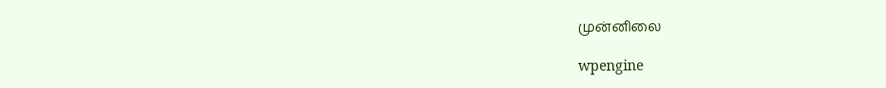முன்னிலை

wpengine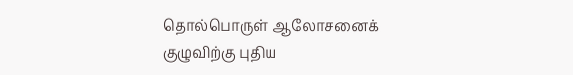தொல்பொருள் ஆலோசனைக் குழுவிற்கு புதிய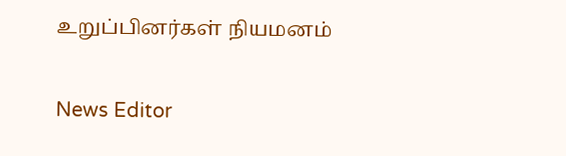உறுப்பினர்கள் நியமனம்

News Editor